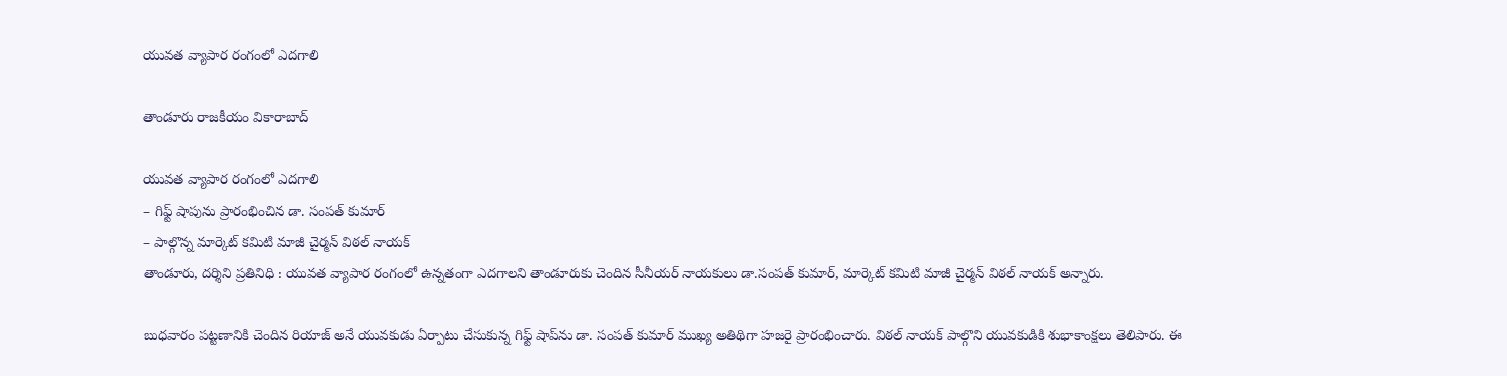యువత వ్యాపార రంగంలో ఎదగాలి

తాండూరు రాజకీయం వికారాబాద్

యువత వ్యాపార రంగంలో ఎదగాలి
– గిఫ్ట్ షాపును ప్రారంభించిన డా. సంపత్ కుమార్
– పాల్గొన్న మార్కెట్ కమిటి మాజీ చైర్మన్ విఠల్ నాయక్
తాండూరు, దర్శిని ప్రతినిధి : యువత వ్యాపార రంగంలో ఉన్నతంగా ఎదగాలని తాండూరుకు చెందిన సీనీయర్ నాయకులు డా.సంపత్ కుమార్, మార్కెట్ కమిటి మాజీ చైర్మన్ విఠల్ నాయక్ అన్నారు.

బుధవారం పట్టణానికి చెందిన రియాజ్ అనే యువకుడు ఏర్పాటు చేసుకున్న గిఫ్ట్ షాప్‌ను డా. సంపత్ కుమార్ ముఖ్య అతిథిగా హజరై ప్రారంభించారు. విఠల్ నాయక్ పాల్గొని యువకుడికి శుభాకాంక్షలు తెలిపారు. ఈ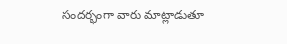సందర్భంగా వారు మాట్లాడుతూ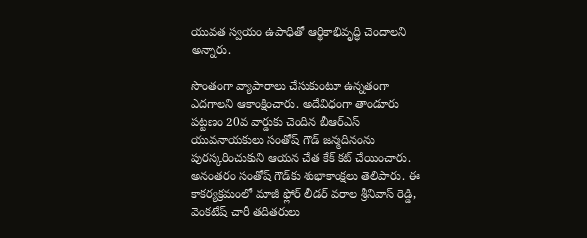యువత స్వయం ఉపాధితో ఆర్థికాభివృద్ధి చెందాలని అన్నారు.

సొంతంగా వ్యాపారాలు చేసుకుంటూ ఉన్నతంగా ఎదగాలని ఆకాంక్షించారు. అదేవిధంగా తాండూరు పట్టణం 20వ వార్డుకు చెందిన బీఆర్ఎస్ యువనాయకులు సంతోష్ గౌడ్‌ జన్మదినంను పురస్కరించుకుని ఆయన చేత కేక్‌ కట్ చేయించారు. అనంతరం సంతోష్ గౌడ్‌కు శుభాకాంక్షలు తెలిపారు. ఈ కాకర్యక్రమంలో మాజీ ఫ్లోర్ లీడర్ వరాల శ్రీనివాస్ రెడ్డి, వెంకటేష్‌ చారీ తదితరులు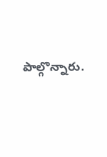పాల్గొన్నారు.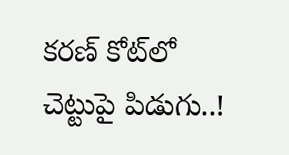కరణ్‌ కోట్‌లో చెట్టుపై పిడుగు..!